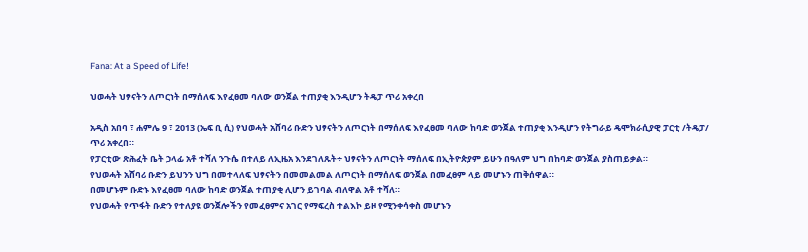Fana: At a Speed of Life!

ህወሓት ህፃናትን ለጦርነት በማሰለፍ እየፈፀመ ባለው ወንጀል ተጠያቂ እንዲሆን ትዴፓ ጥሪ አቀረበ

አዲስ አበባ ፣ ሐምሌ 9 ፣ 2013 (ኤፍ ቢ ሲ) የህወሓት አሸባሪ ቡድን ህፃናትን ለጦርነት በማሰለፍ እየፈፀመ ባለው ከባድ ወንጀል ተጠያቂ እንዲሆን የትግራይ ዴሞክራሲያዊ ፓርቲ /ትዴፓ/ ጥሪ አቀረበ።
የፓርቲው ጽሕፈት ቤት ኃላፊ አቶ ተሻለ ንጉሴ በተለይ ለኢዜአ እንደገለጹት÷ ህፃናትን ለጦርነት ማሰለፍ በኢትዮጵያም ይሁን በዓለም ህግ በከባድ ወንጀል ያስጠይቃል።
የህወሓት አሸባሪ ቡድን ይህንን ህግ በመተላለፍ ህፃናትን በመመልመል ለጦርነት በማሰለፍ ወንጀል በመፈፀም ላይ መሆኑን ጠቅሰዋል።
በመሆኑም ቡድኑ እየፈፀመ ባለው ከባድ ወንጀል ተጠያቂ ሊሆን ይገባል ብለዋል አቶ ተሻለ።
የህወሓት የጥፋት ቡድን የተለያዩ ወንጀሎችን የመፈፀምና አገር የማፍረስ ተልእኮ ይዞ የሚንቀሳቀስ መሆኑን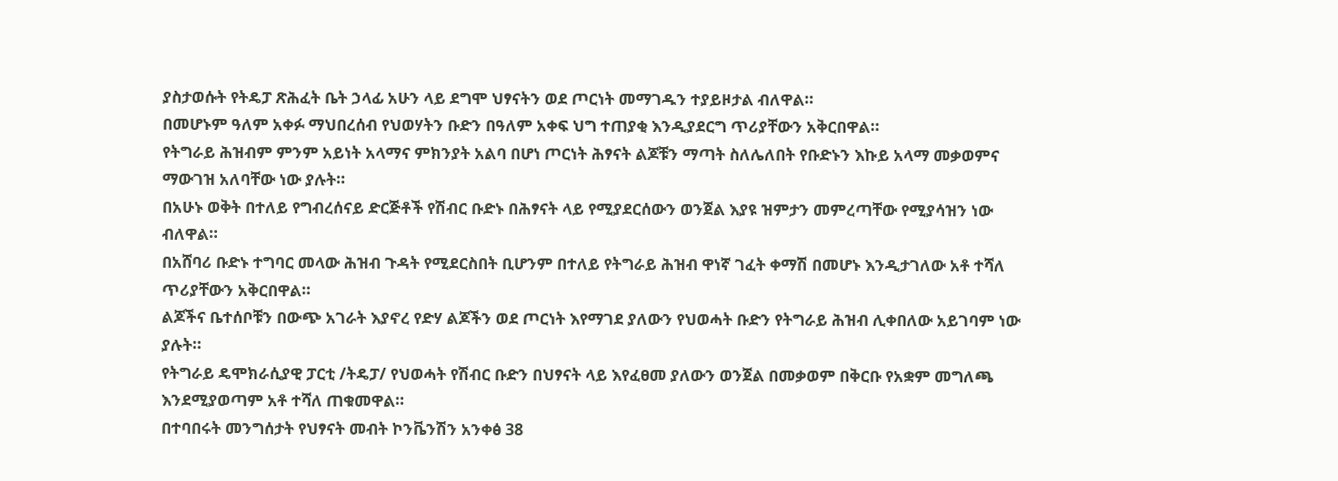ያስታወሱት የትዴፓ ጽሕፈት ቤት ኃላፊ አሁን ላይ ደግሞ ህፃናትን ወደ ጦርነት መማገዱን ተያይዞታል ብለዋል።
በመሆኑም ዓለም አቀፉ ማህበረሰብ የህወሃትን ቡድን በዓለም አቀፍ ህግ ተጠያቂ እንዲያደርግ ጥሪያቸውን አቅርበዋል።
የትግራይ ሕዝብም ምንም አይነት አላማና ምክንያት አልባ በሆነ ጦርነት ሕፃናት ልጆቹን ማጣት ስለሌለበት የቡድኑን እኩይ አላማ መቃወምና ማውገዝ አለባቸው ነው ያሉት።
በአሁኑ ወቅት በተለይ የግብረሰናይ ድርጅቶች የሽብር ቡድኑ በሕፃናት ላይ የሚያደርሰውን ወንጀል እያዩ ዝምታን መምረጣቸው የሚያሳዝን ነው ብለዋል።
በአሸባሪ ቡድኑ ተግባር መላው ሕዝብ ጉዳት የሚደርስበት ቢሆንም በተለይ የትግራይ ሕዝብ ዋነኛ ገፈት ቀማሽ በመሆኑ እንዲታገለው አቶ ተሻለ ጥሪያቸውን አቅርበዋል።
ልጆችና ቤተሰቦቹን በውጭ አገራት እያኖረ የድሃ ልጆችን ወደ ጦርነት እየማገደ ያለውን የህወሓት ቡድን የትግራይ ሕዝብ ሊቀበለው አይገባም ነው ያሉት።
የትግራይ ዴሞክራሲያዊ ፓርቲ /ትዴፓ/ የህወሓት የሽብር ቡድን በህፃናት ላይ እየፈፀመ ያለውን ወንጀል በመቃወም በቅርቡ የአቋም መግለጫ እንደሚያወጣም አቶ ተሻለ ጠቁመዋል።
በተባበሩት መንግሰታት የህፃናት መብት ኮንቬንሽን አንቀፅ 38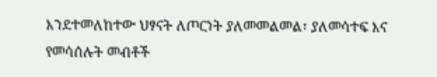እንደተመለከተው ህፃናት ለጦርነት ያለመመልመል፣ ያለመሳተፍ እና የመሳሰሉት መብቶች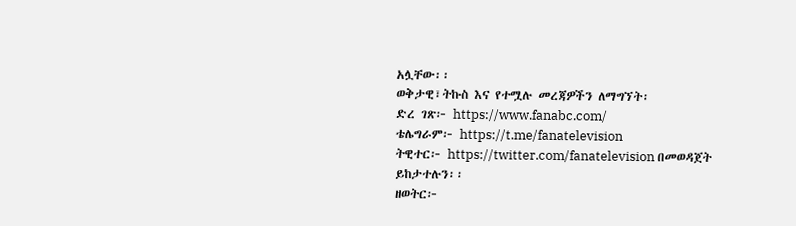አሏቸው፡፡
ወቅታዊ፣ትኩስ እና የተሟሉ መረጃዎችን ለማግኘት፡
ድረ ገጽ፦ https://www.fanabc.com/
ቴሌግራም፦ https://t.me/fanatelevision
ትዊተር፦ https://twitter.com/fanatelevision በመወዳጀት ይከታተሉን፡፡
ዘወትር፦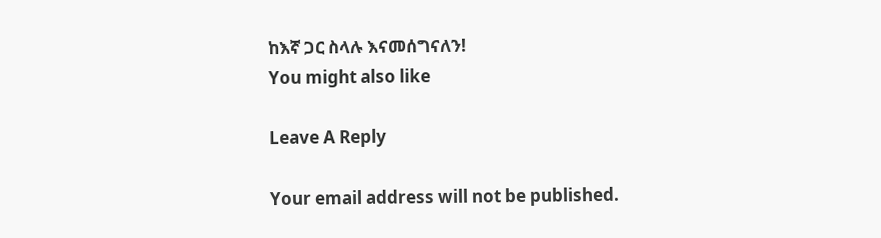ከእኛ ጋር ስላሉ እናመሰግናለን!
You might also like

Leave A Reply

Your email address will not be published.